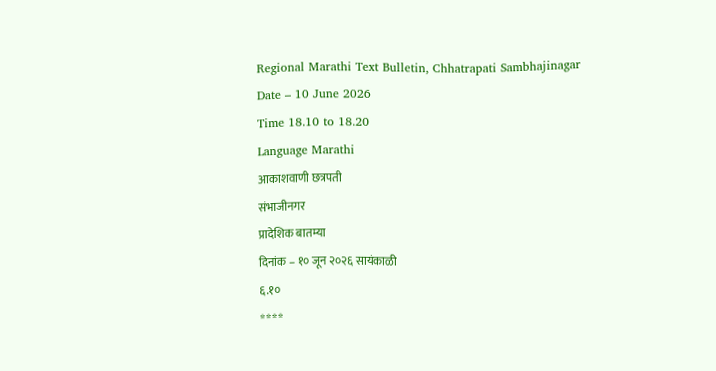Regional Marathi Text Bulletin, Chhatrapati Sambhajinagar
Date – 10 June 2026
Time 18.10 to 18.20
Language Marathi
आकाशवाणी छत्रपती
संभाजीनगर
प्रादेशिक बातम्या
दिनांक – १० जून २०२६ सायंकाळी
६.१०
****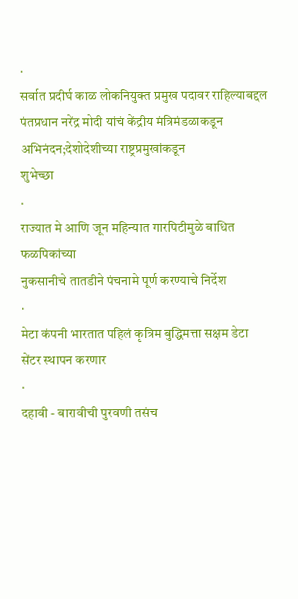·
सर्वात प्रदीर्घ काळ लोकनियुक्त प्रमुख पदावर राहिल्याबद्दल
पंतप्रधान नरेंद्र मोदी यांचं केंद्रीय मंत्रिमंडळाकडून अभिनंदन;देशोदेशीच्या राष्ट्रप्रमुखांकडून
शुभेच्छा
·
राज्यात मे आणि जून महिन्यात गारपिटीमुळे बाधित फळपिकांच्या
नुकसानीचे तातडीने पंचनामे पूर्ण करण्याचे निर्देश
·
मेटा कंपनी भारतात पहिलं कृत्रिम बुद्धिमत्ता सक्षम डेटा
सेंटर स्थापन करणार
·
दहावी - बारावीची पुरवणी तसंच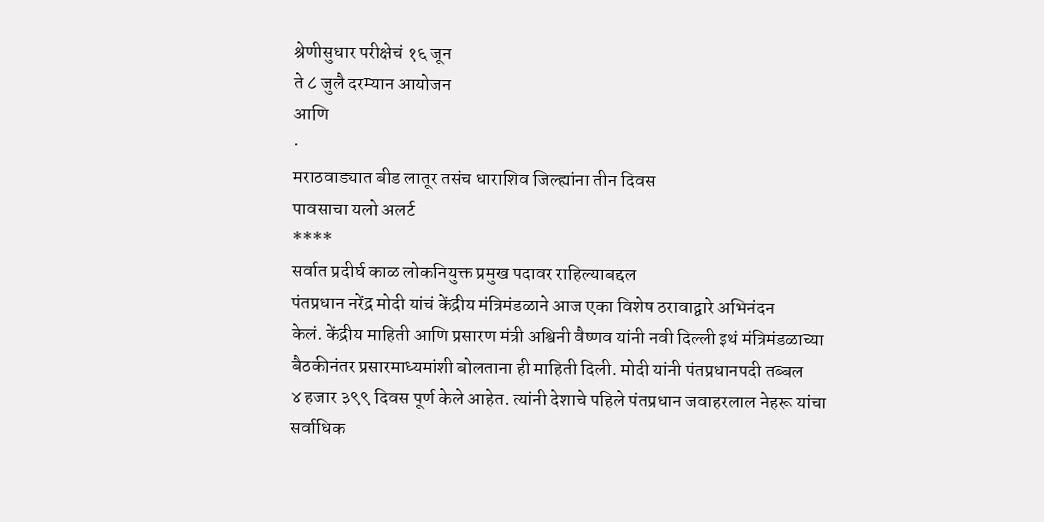श्रेणीसुधार परीक्षेचं १६ जून
ते ८ जुलै दरम्यान आयोजन
आणि
·
मराठवाड्यात बीड लातूर तसंच धाराशिव जिल्ह्यांना तीन दिवस
पावसाचा यलो अलर्ट
****
सर्वात प्रदीर्घ काळ लोकनियुक्त प्रमुख पदावर राहिल्याबद्दल
पंतप्रधान नरेंद्र मोदी यांचं केंद्रीय मंत्रिमंडळाने आज एका विशेष ठरावाद्वारे अभिनंदन
केलं. केंद्रीय माहिती आणि प्रसारण मंत्री अश्विनी वैष्णव यांनी नवी दिल्ली इथं मंत्रिमंडळाच्या
बैठकीनंतर प्रसारमाध्यमांशी बोलताना ही माहिती दिली. मोदी यांनी पंतप्रधानपदी तब्बल
४ हजार ३९९ दिवस पूर्ण केले आहेत. त्यांनी देशाचे पहिले पंतप्रधान जवाहरलाल नेहरू यांचा
सर्वाधिक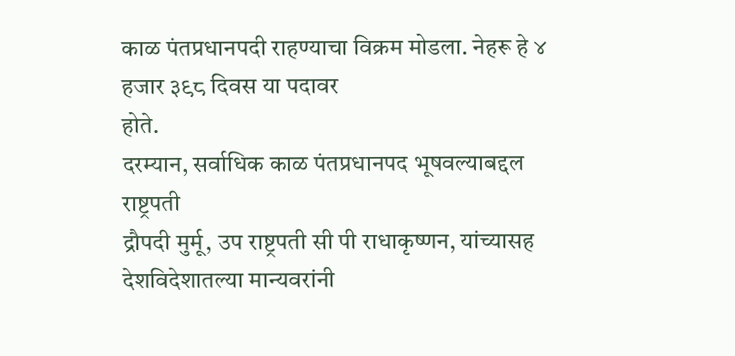काळ पंतप्रधानपदी राहण्याचा विक्रम मोडला. नेहरू हे ४ हजार ३९८ दिवस या पदावर
होते.
दरम्यान, सर्वाधिक काळ पंतप्रधानपद भूषवल्याबद्दल राष्ट्रपती
द्रौपदी मुर्मू, उप राष्ट्रपती सी पी राधाकृष्णन, यांच्यासह देशविदेशातल्या मान्यवरांनी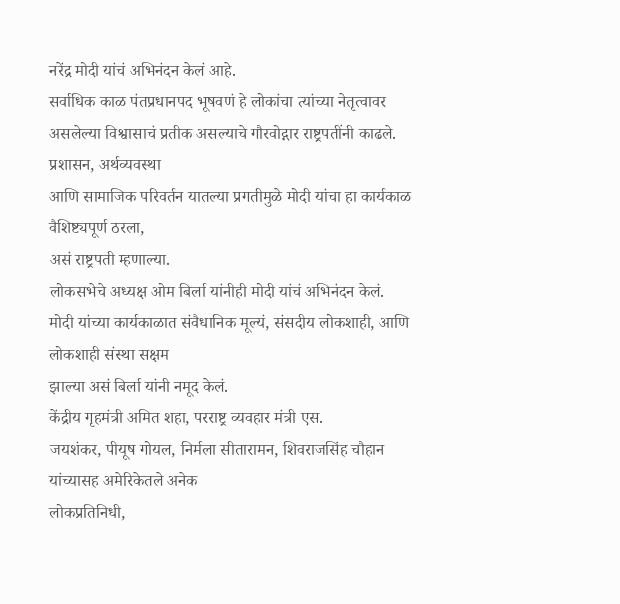नरेंद्र मोदी यांचं अभिनंदन केलं आहे.
सर्वाधिक काळ पंतप्रधानपद भूषवणं हे लोकांचा त्यांच्या नेतृत्वावर
असलेल्या विश्वासाचं प्रतीक असल्याचे गौरवोद्गार राष्ट्रपतींनी काढले. प्रशासन, अर्थव्यवस्था
आणि सामाजिक परिवर्तन यातल्या प्रगतीमुळे मोदी यांचा हा कार्यकाळ वैशिष्ट्यपूर्ण ठरला,
असं राष्ट्रपती म्हणाल्या.
लोकसभेचे अध्यक्ष ओम बिर्ला यांनीही मोदी यांचं अभिनंदन केलं.
मोदी यांच्या कार्यकाळात संवैधानिक मूल्यं, संसदीय लोकशाही, आणि लोकशाही संस्था सक्षम
झाल्या असं बिर्ला यांनी नमूद केलं.
केंद्रीय गृहमंत्री अमित शहा, परराष्ट्र व्यवहार मंत्री एस.
जयशंकर, पीयूष गोयल, निर्मला सीतारामन, शिवराजसिंह चौहान यांच्यासह अमेरिकेतले अनेक
लोकप्रतिनिधी,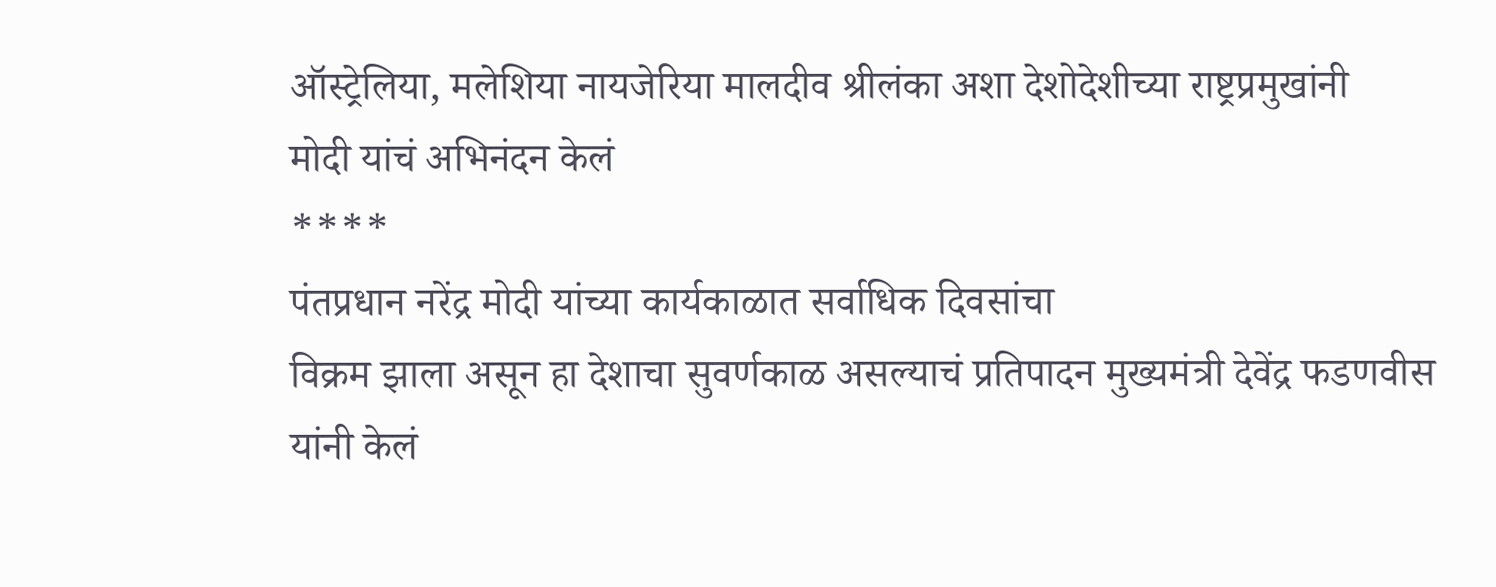ऑस्ट्रेलिया, मलेशिया नायजेरिया मालदीव श्रीलंका अशा देशोदेशीच्या राष्ट्रप्रमुखांनी
मोदी यांचं अभिनंदन केलं
****
पंतप्रधान नरेंद्र मोदी यांच्या कार्यकाळात सर्वाधिक दिवसांचा
विक्रम झाला असून हा देशाचा सुवर्णकाळ असल्याचं प्रतिपादन मुख्यमंत्री देवेंद्र फडणवीस
यांनी केलं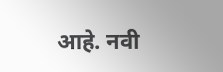आहे. नवी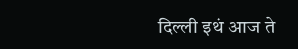दिल्ली इथं आज ते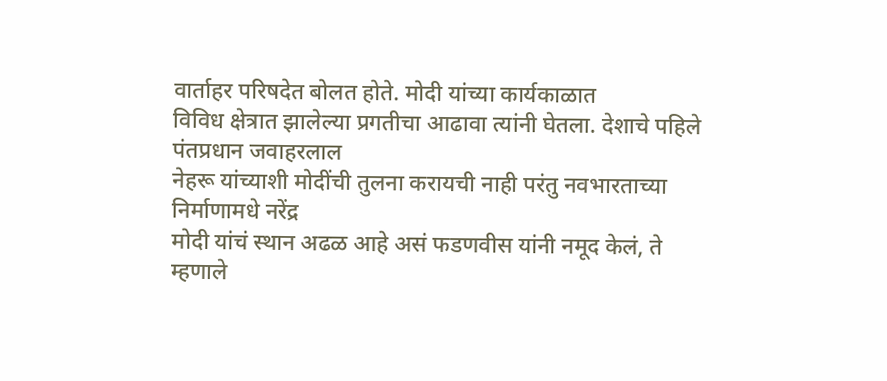वार्ताहर परिषदेत बोलत होते. मोदी यांच्या कार्यकाळात
विविध क्षेत्रात झालेल्या प्रगतीचा आढावा त्यांनी घेतला. देशाचे पहिले पंतप्रधान जवाहरलाल
नेहरू यांच्याशी मोदींची तुलना करायची नाही परंतु नवभारताच्या निर्माणामधे नरेंद्र
मोदी यांचं स्थान अढळ आहे असं फडणवीस यांनी नमूद केलं, ते म्हणाले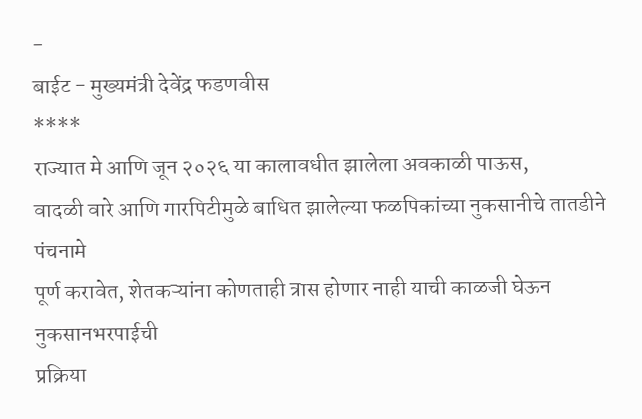-
बाईट - मुख्यमंत्री देवेंद्र फडणवीस
****
राज्यात मे आणि जून २०२६ या कालावधीत झालेला अवकाळी पाऊस,
वादळी वारे आणि गारपिटीमुळे बाधित झालेल्या फळपिकांच्या नुकसानीचे तातडीने पंचनामे
पूर्ण करावेत, शेतकऱ्यांना कोणताही त्रास होणार नाही याची काळजी घेऊन नुकसानभरपाईची
प्रक्रिया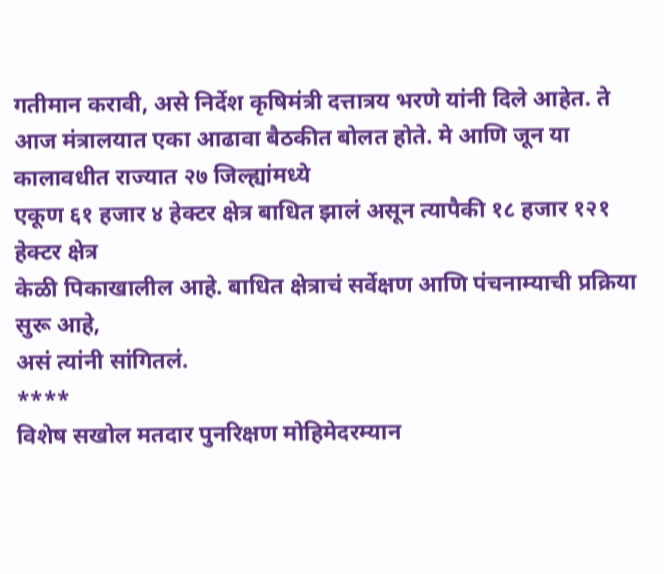गतीमान करावी, असे निर्देश कृषिमंत्री दत्तात्रय भरणे यांनी दिले आहेत. ते
आज मंत्रालयात एका आढावा बैठकीत बोलत होते. मे आणि जून या कालावधीत राज्यात २७ जिल्ह्यांमध्ये
एकूण ६१ हजार ४ हेक्टर क्षेत्र बाधित झालं असून त्यापैकी १८ हजार १२१ हेक्टर क्षेत्र
केळी पिकाखालील आहे. बाधित क्षेत्राचं सर्वेक्षण आणि पंचनाम्याची प्रक्रिया सुरू आहे,
असं त्यांनी सांगितलं.
****
विशेष सखोल मतदार पुनरिक्षण मोहिमेदरम्यान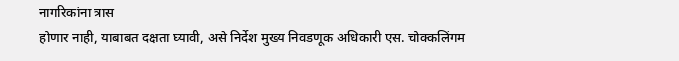नागरिकांना त्रास
होणार नाही, याबाबत दक्षता घ्यावी, असे निर्देश मुख्य निवडणूक अधिकारी एस. चोक्कलिंगम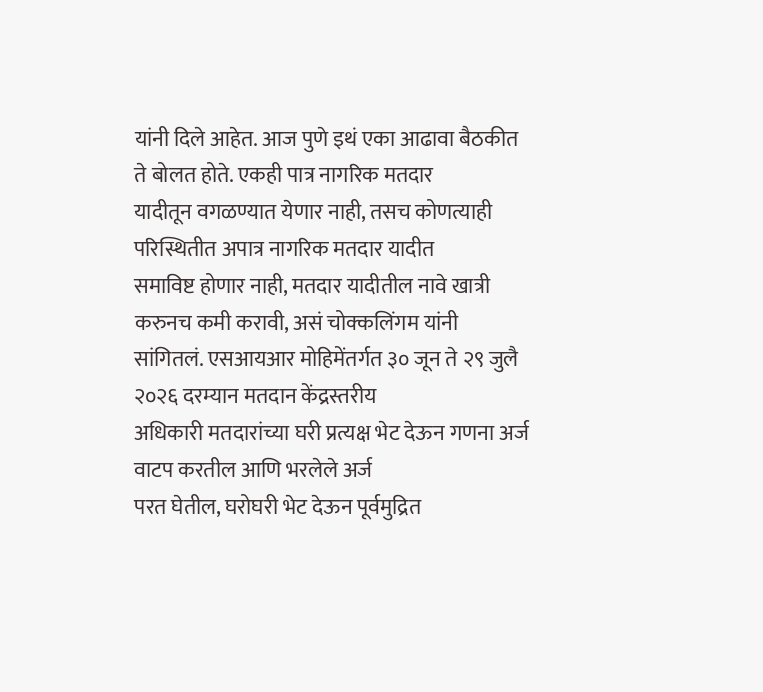यांनी दिले आहेत. आज पुणे इथं एका आढावा बैठकीत ते बोलत होते. एकही पात्र नागरिक मतदार
यादीतून वगळण्यात येणार नाही, तसच कोणत्याही परिस्थितीत अपात्र नागरिक मतदार यादीत
समाविष्ट होणार नाही, मतदार यादीतील नावे खात्री करुनच कमी करावी, असं चोक्कलिंगम यांनी
सांगितलं. एसआयआर मोहिमेंतर्गत ३० जून ते २९ जुलै २०२६ दरम्यान मतदान केंद्रस्तरीय
अधिकारी मतदारांच्या घरी प्रत्यक्ष भेट देऊन गणना अर्ज वाटप करतील आणि भरलेले अर्ज
परत घेतील, घरोघरी भेट देऊन पूर्वमुद्रित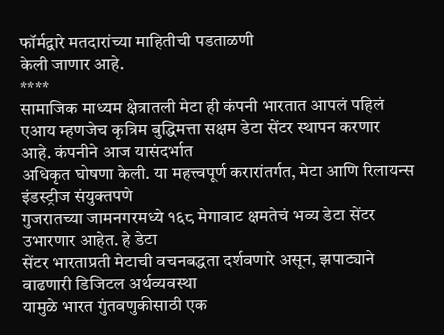फॉर्मद्वारे मतदारांच्या माहितीची पडताळणी
केली जाणार आहे.
****
सामाजिक माध्यम क्षेत्रातली मेटा ही कंपनी भारतात आपलं पहिलं
एआय म्हणजेच कृत्रिम बुद्धिमत्ता सक्षम डेटा सेंटर स्थापन करणार आहे. कंपनीने आज यासंदर्भात
अधिकृत घोषणा केली. या महत्त्वपूर्ण करारांतर्गत, मेटा आणि रिलायन्स इंडस्ट्रीज संयुक्तपणे
गुजरातच्या जामनगरमध्ये १६८ मेगावाट क्षमतेचं भव्य डेटा सेंटर उभारणार आहेत. हे डेटा
सेंटर भारताप्रती मेटाची वचनबद्धता दर्शवणारे असून, झपाट्याने वाढणारी डिजिटल अर्थव्यवस्था
यामुळे भारत गुंतवणुकीसाठी एक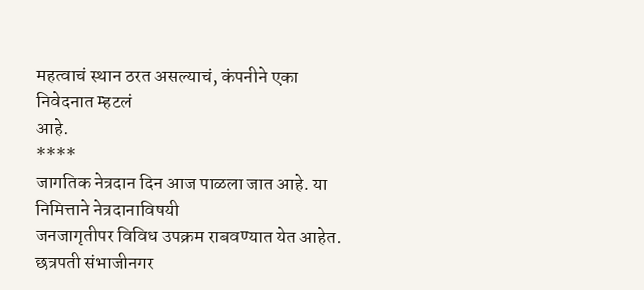महत्वाचं स्थान ठरत असल्याचं, कंपनीने एका निवेदनात म्हटलं
आहे.
****
जागतिक नेत्रदान दिन आज पाळला जात आहे. या निमित्ताने नेत्रदानाविषयी
जनजागृतीपर विविध उपक्रम राबवण्यात येत आहेत. छत्रपती संभाजीनगर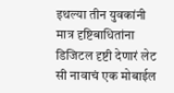इथल्या तीन युवकांनी
मात्र दृष्टिबाधितांना डिजिटल दृष्टी देणारं लेट सी नावाचं एक मोबाईल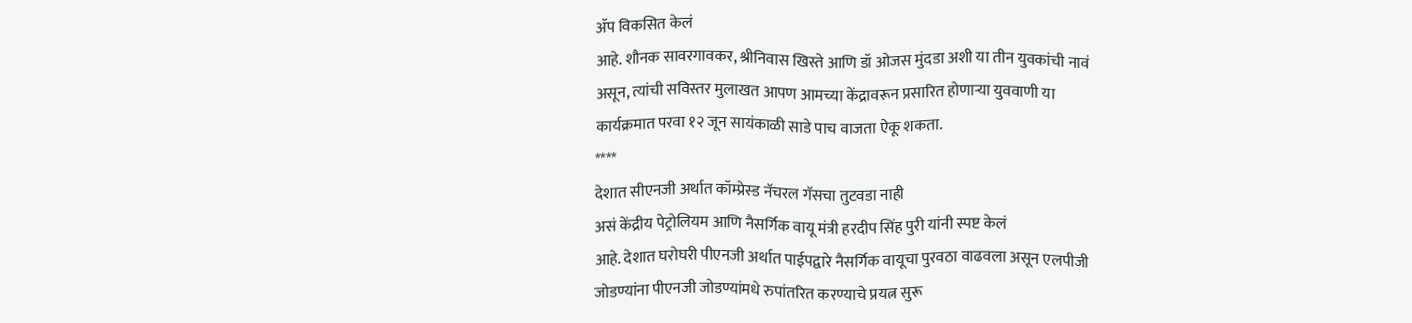ॲप विकसित केलं
आहे. शौनक सावरगावकर, श्रीनिवास खिस्ते आणि डॉ ओजस मुंदडा अशी या तीन युवकांची नावं
असून, त्यांची सविस्तर मुलाखत आपण आमच्या केंद्रावरून प्रसारित होणाऱ्या युववाणी या
कार्यक्रमात परवा १२ जून सायंकाळी साडे पाच वाजता ऐकू शकता.
****
देशात सीएनजी अर्थात कॉम्प्रेस्ड नॅचरल गॅसचा तुटवडा नाही
असं केंद्रीय पेट्रोलियम आणि नैसर्गिक वायू मंत्री हरदीप सिंह पुरी यांनी स्पष्ट केलं
आहे. देशात घरोघरी पीएनजी अर्थात पाईपद्वारे नैसर्गिक वायूचा पुरवठा वाढवला असून एलपीजी
जोडण्यांना पीएनजी जोडण्यांमधे रुपांतरित करण्याचे प्रयत्न सुरू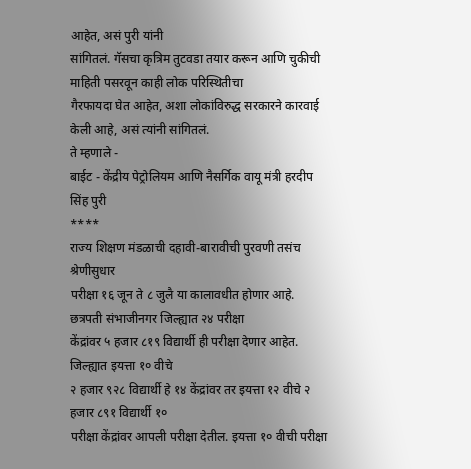आहेत, असं पुरी यांनी
सांगितलं. गॅसचा कृत्रिम तुटवडा तयार करून आणि चुकीची माहिती पसरवून काही लोक परिस्थितीचा
गैरफायदा घेत आहेत, अशा लोकांविरुद्ध सरकारने कारवाई केली आहे, असं त्यांनी सांगितलं.
ते म्हणाले -
बाईट - केंद्रीय पेट्रोलियम आणि नैसर्गिक वायू मंत्री हरदीप
सिंह पुरी
****
राज्य शिक्षण मंडळाची दहावी-बारावीची पुरवणी तसंच श्रेणीसुधार
परीक्षा १६ जून ते ८ जुलै या कालावधीत होणार आहे. छत्रपती संभाजीनगर जिल्ह्यात २४ परीक्षा
केंद्रांवर ५ हजार ८१९ विद्यार्थी ही परीक्षा देणार आहेत. जिल्ह्यात इयत्ता १० वीचे
२ हजार ९२८ विद्यार्थी हे १४ केंद्रांवर तर इयत्ता १२ वीचे २ हजार ८९१ विद्यार्थी १०
परीक्षा केंद्रांवर आपली परीक्षा देतील. इयत्ता १० वीची परीक्षा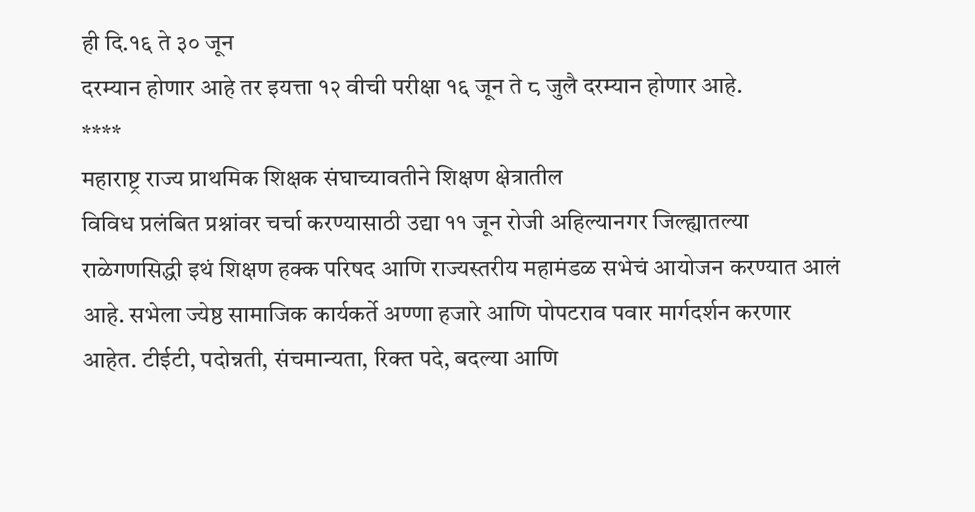ही दि.१६ ते ३० जून
दरम्यान होणार आहे तर इयत्ता १२ वीची परीक्षा १६ जून ते ८ जुलै दरम्यान होणार आहे.
****
महाराष्ट्र राज्य प्राथमिक शिक्षक संघाच्यावतीने शिक्षण क्षेत्रातील
विविध प्रलंबित प्रश्नांवर चर्चा करण्यासाठी उद्या ११ जून रोजी अहिल्यानगर जिल्ह्यातल्या
राळेगणसिद्धी इथं शिक्षण हक्क परिषद आणि राज्यस्तरीय महामंडळ सभेचं आयोजन करण्यात आलं
आहे. सभेला ज्येष्ठ सामाजिक कार्यकर्ते अण्णा हजारे आणि पोपटराव पवार मार्गदर्शन करणार
आहेत. टीईटी, पदोन्नती, संचमान्यता, रिक्त पदे, बदल्या आणि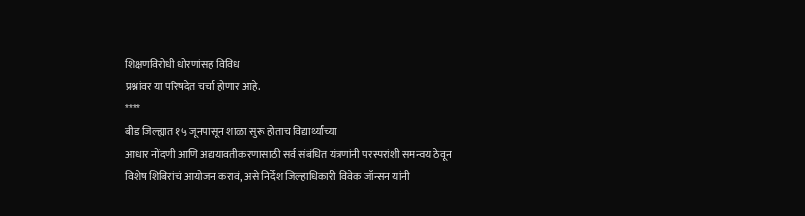शिक्षणविरोधी धोरणांसह विविध
प्रश्नांवर या परिषदेत चर्चा होणार आहे.
****
बीड जिल्ह्यात १५ जूनपासून शाळा सुरू होताच विद्यार्थ्यांच्या
आधार नोंदणी आणि अद्ययावतीकरणासाठी सर्व संबंधित यंत्रणांनी परस्परांशी समन्वय ठेवून
विशेष शिबिरांचं आयोजन करावं, असे निर्देश जिल्हाधिकारी विवेक जॉन्सन यांनी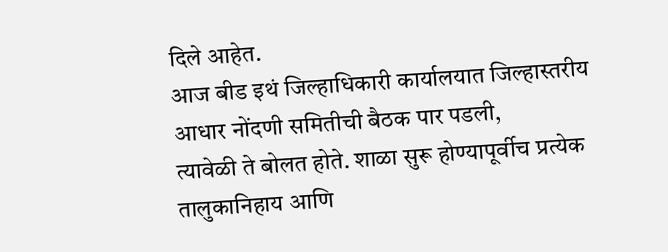दिले आहेत.
आज बीड इथं जिल्हाधिकारी कार्यालयात जिल्हास्तरीय आधार नोंदणी समितीची बैठक पार पडली,
त्यावेळी ते बोलत होते. शाळा सुरू होण्यापूर्वीच प्रत्येक तालुकानिहाय आणि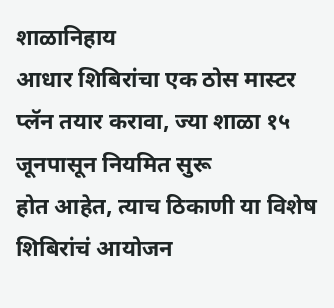शाळानिहाय
आधार शिबिरांचा एक ठोस मास्टर प्लॅन तयार करावा, ज्या शाळा १५ जूनपासून नियमित सुरू
होत आहेत, त्याच ठिकाणी या विशेष शिबिरांचं आयोजन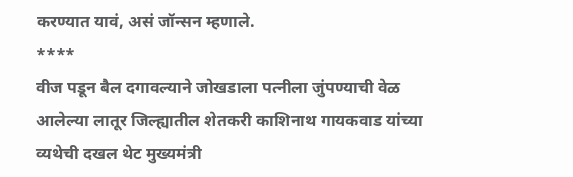करण्यात यावं, असं जॉन्सन म्हणाले.
****
वीज पडून बैल दगावल्याने जोखडाला पत्नीला जुंपण्याची वेळ
आलेल्या लातूर जिल्ह्यातील शेतकरी काशिनाथ गायकवाड यांच्या व्यथेची दखल थेट मुख्यमंत्री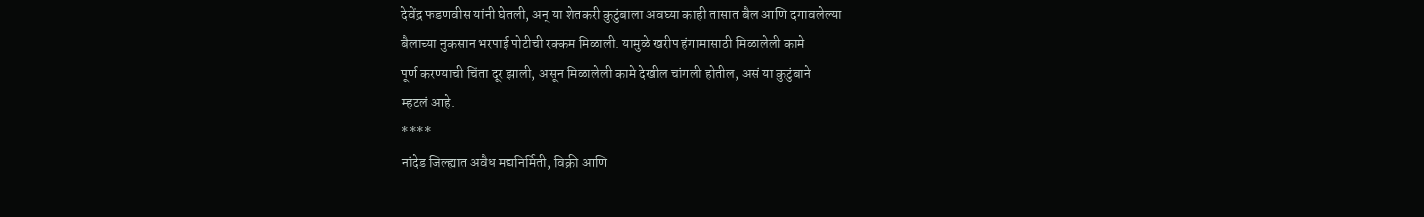देवेंद्र फडणवीस यांनी घेतली, अन् या शेतकरी कुटुंबाला अवघ्या काही तासात बैल आणि दगावलेल्या
बैलाच्या नुकसान भरपाई पोटीची रक्कम मिळाली. यामुळे खरीप हंगामासाठी मिळालेली कामे
पूर्ण करण्याची चिंता दूर झाली, असून मिळालेली कामे देखील चांगली होतील, असं या कुटुंबाने
म्हटलं आहे.
****
नांदेड जिल्ह्यात अवैध मद्यनिर्मिती, विक्री आणि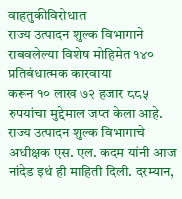वाहतुकीविरोधात
राज्य उत्पादन शुल्क विभागाने राबवलेल्या विशेष मोहिमेत १४० प्रतिबंधात्मक कारवाया
करून १० लाख ७२ हजार ८८५ रुपयांचा मुद्देमाल जप्त केला आहे. राज्य उत्पादन शुल्क विभागाचे
अधीक्षक एस. एल. कदम यांनी आज नांदेड इथं ही माहिती दिली. दरम्यान,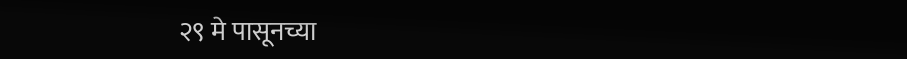२९ मे पासूनच्या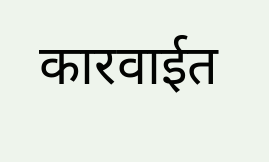कारवाईत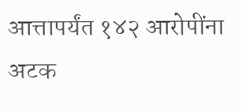आत्तापर्यंत १४२ आरोपींना अटक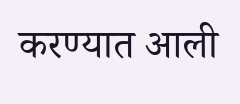करण्यात आली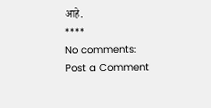आहे.
****
No comments:
Post a Comment